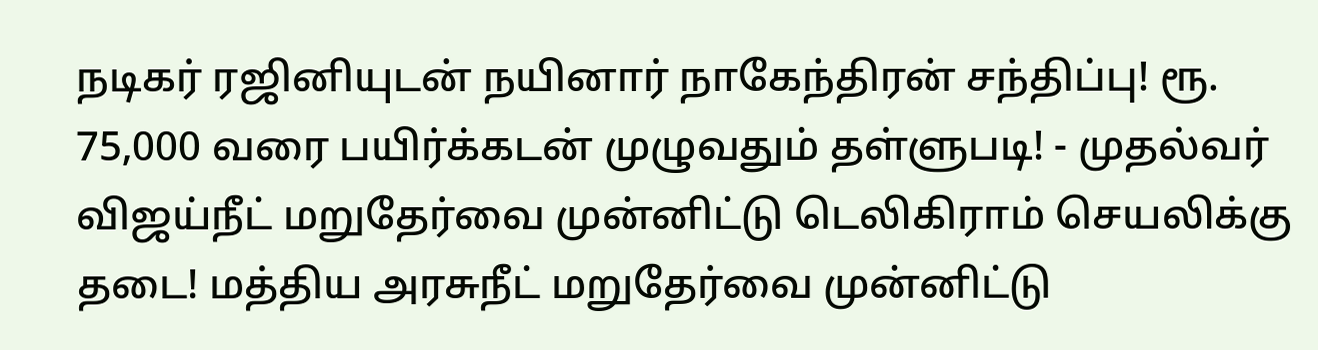நடிகர் ரஜினியுடன் நயினார் நாகேந்திரன் சந்திப்பு! ரூ. 75,000 வரை பயிர்க்கடன் முழுவதும் தள்ளுபடி! - முதல்வர் விஜய்நீட் மறுதேர்வை முன்னிட்டு டெலிகிராம் செயலிக்கு தடை! மத்திய அரசுநீட் மறுதேர்வை முன்னிட்டு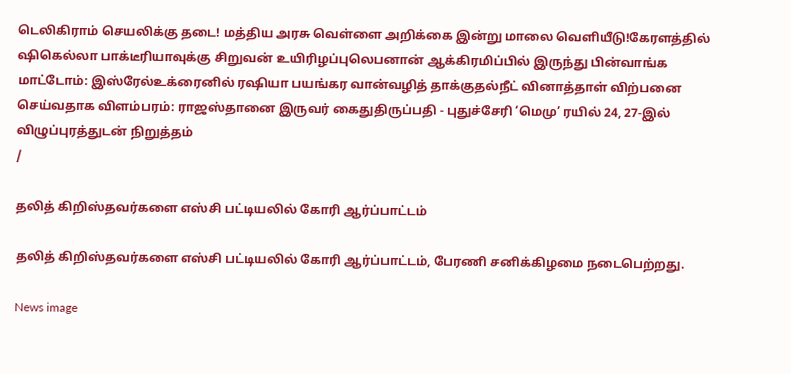டெலிகிராம் செயலிக்கு தடை! மத்திய அரசு வெள்ளை அறிக்கை இன்று மாலை வெளியீடு!கேரளத்தில் ஷிகெல்லா பாக்டீரியாவுக்கு சிறுவன் உயிரிழப்புலெபனான் ஆக்கிரமிப்பில் இருந்து பின்வாங்க மாட்டோம்: இஸ்ரேல்உக்ரைனில் ரஷியா பயங்கர வான்வழித் தாக்குதல்நீட் வினாத்தாள் விற்பனை செய்வதாக விளம்பரம்: ராஜஸ்தானை இருவர் கைதுதிருப்பதி - புதுச்சேரி ‘மெமு’ ரயில் 24, 27-இல் விழுப்புரத்துடன் நிறுத்தம்
/

தலித் கிறிஸ்தவர்களை எஸ்சி பட்டியலில் கோரி ஆர்ப்பாட்டம்

தலித் கிறிஸ்தவர்களை எஸ்சி பட்டியலில் கோரி ஆர்ப்பாட்டம், பேரணி சனிக்கிழமை நடைபெற்றது.

News image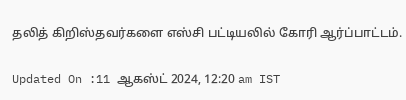தலித் கிறிஸ்தவர்களை எஸ்சி பட்டியலில் கோரி ஆர்ப்பாட்டம்.

Updated On :11 ஆகஸ்ட் 2024, 12:20 am IST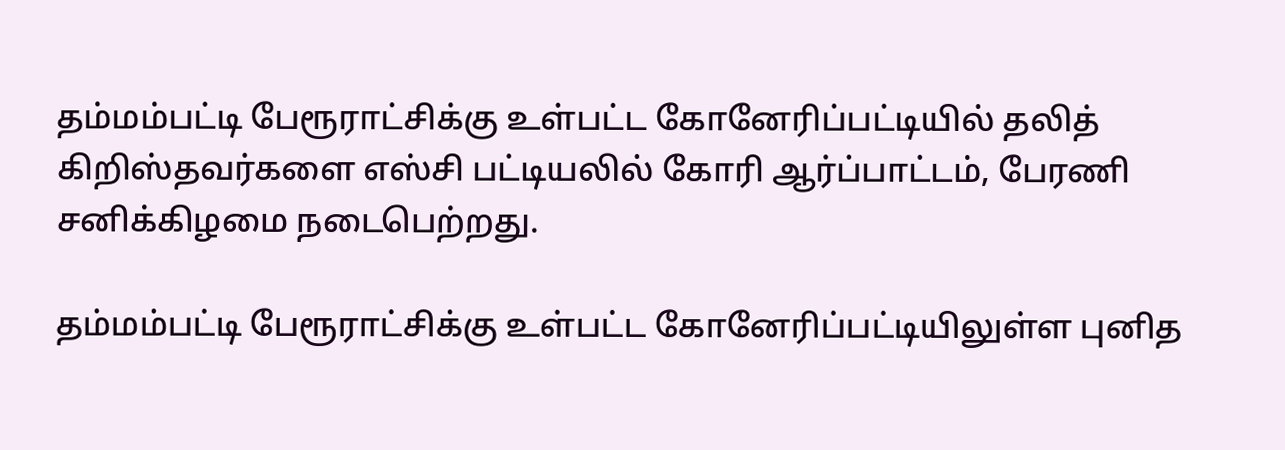தம்மம்பட்டி பேரூராட்சிக்கு உள்பட்ட கோனேரிப்பட்டியில் தலித் கிறிஸ்தவர்களை எஸ்சி பட்டியலில் கோரி ஆர்ப்பாட்டம், பேரணி சனிக்கிழமை நடைபெற்றது.

தம்மம்பட்டி பேரூராட்சிக்கு உள்பட்ட கோனேரிப்பட்டியிலுள்ள புனித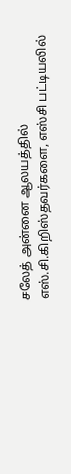சலேத் அன்னை ஆலயத்தில் எஸ்.சி.கிறிஸ்தவர்களை, எஸ்சி பட்டியலில்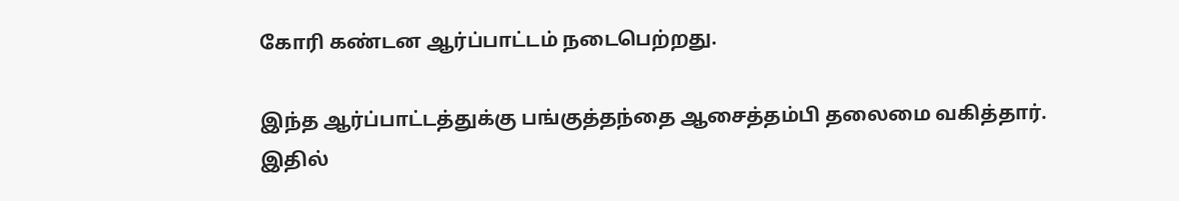கோரி கண்டன ஆர்ப்பாட்டம் நடைபெற்றது.

இந்த ஆர்ப்பாட்டத்துக்கு பங்குத்தந்தை ஆசைத்தம்பி தலைமை வகித்தார். இதில்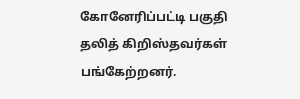கோனேரிப்பட்டி பகுதி தலித் கிறிஸ்தவர்கள் பங்கேற்றனர்.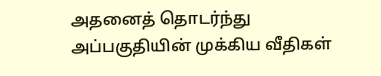அதனைத் தொடர்ந்து அப்பகுதியின் முக்கிய வீதிகள்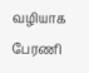வழியாக பேரணி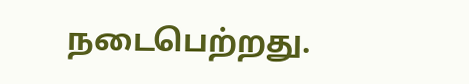நடைபெற்றது.